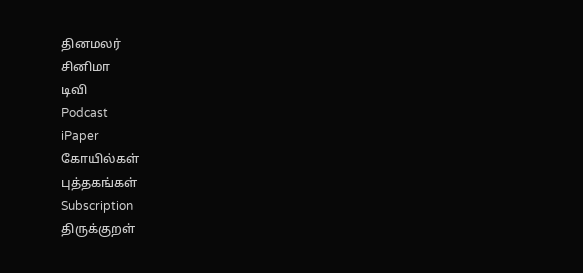தினமலர்
சினிமா
டிவி
Podcast
iPaper
கோயில்கள்
புத்தகங்கள்
Subscription
திருக்குறள்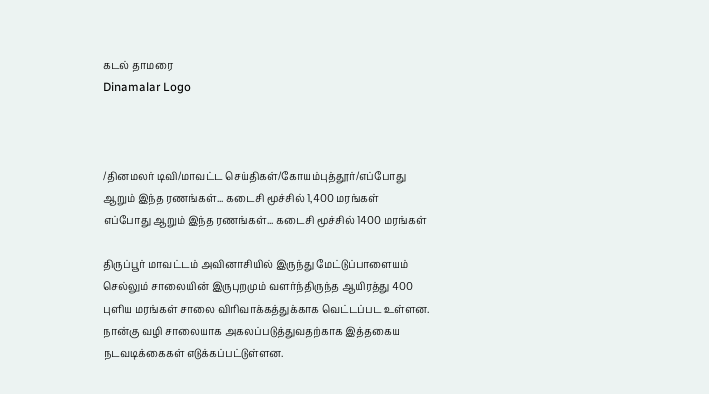கடல் தாமரை
Dinamalar Logo



/தினமலர் டிவி/மாவட்ட செய்திகள்/கோயம்புத்தூர்/எப்போது ஆறும் இந்த ரணங்கள்... கடைசி மூச்சில் 1,400 மரங்கள்
எப்போது ஆறும் இந்த ரணங்கள்... கடைசி மூச்சில் 1400 மரங்கள்

திருப்பூர் மாவட்டம் அவினாசியில் இருந்து மேட்டுப்பாளையம் செல்லும் சாலையின் இருபுறமும் வளர்ந்திருந்த ஆயிரத்து 400 புளிய மரங்கள் சாலை விரிவாக்கத்துக்காக வெட்டப்பட உள்ளன. நான்கு வழி சாலையாக அகலப்படுத்துவதற்காக இத்தகைய நடவடிக்கைகள் எடுக்கப்பட்டுள்ளன.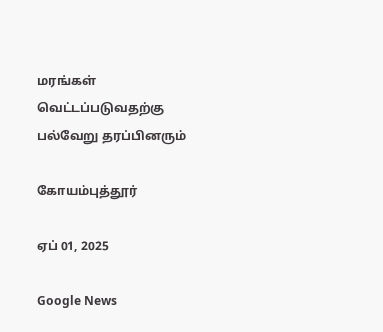மரங்கள் வெட்டப்படுவதற்கு பல்வேறு தரப்பினரும்

கோயம்புத்தூர்

ஏப் 01, 2025

Google News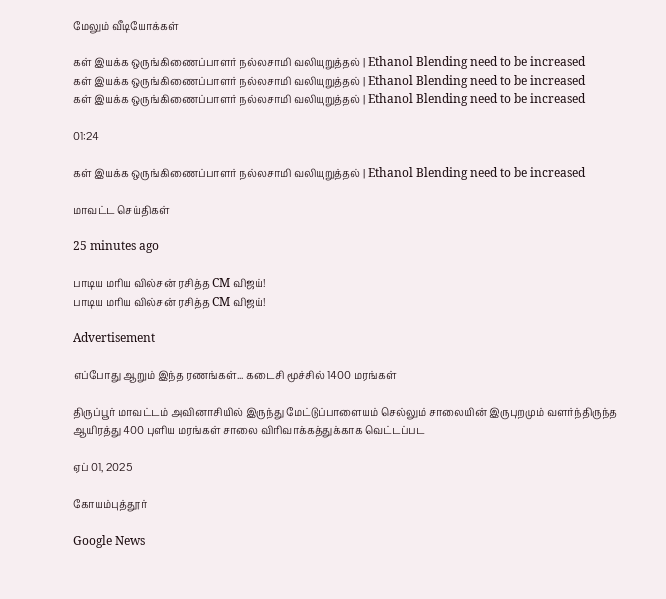மேலும் வீடியோக்கள்

கள் இயக்க ஒருங்கிணைப்பாளர் நல்லசாமி வலியுறுத்தல் | Ethanol Blending need to be increased
கள் இயக்க ஒருங்கிணைப்பாளர் நல்லசாமி வலியுறுத்தல் | Ethanol Blending need to be increased
கள் இயக்க ஒருங்கிணைப்பாளர் நல்லசாமி வலியுறுத்தல் | Ethanol Blending need to be increased

01:24

கள் இயக்க ஒருங்கிணைப்பாளர் நல்லசாமி வலியுறுத்தல் | Ethanol Blending need to be increased

மாவட்ட செய்திகள்

25 minutes ago

பாடிய மரிய வில்சன் ரசித்த CM விஜய்!
பாடிய மரிய வில்சன் ரசித்த CM விஜய்!

Advertisement

எப்போது ஆறும் இந்த ரணங்கள்... கடைசி மூச்சில் 1400 மரங்கள்

திருப்பூர் மாவட்டம் அவினாசியில் இருந்து மேட்டுப்பாளையம் செல்லும் சாலையின் இருபுறமும் வளர்ந்திருந்த ஆயிரத்து 400 புளிய மரங்கள் சாலை விரிவாக்கத்துக்காக வெட்டப்பட

ஏப் 01, 2025

கோயம்புத்தூர்

Google News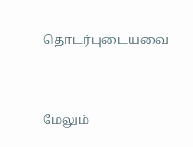தொடர்புடையவை


மேலும்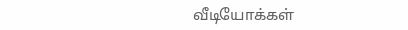வீடியோக்கள்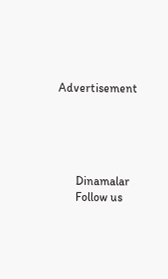Advertisement





      Dinamalar
      Follow us